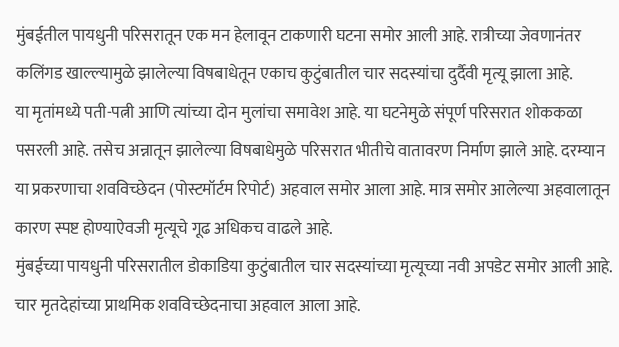मुंबईतील पायधुनी परिसरातून एक मन हेलावून टाकणारी घटना समोर आली आहे. रात्रीच्या जेवणानंतर कलिंगड खाल्ल्यामुळे झालेल्या विषबाधेतून एकाच कुटुंबातील चार सदस्यांचा दुर्दैवी मृत्यू झाला आहे.
या मृतांमध्ये पती-पत्नी आणि त्यांच्या दोन मुलांचा समावेश आहे. या घटनेमुळे संपूर्ण परिसरात शोककळा पसरली आहे. तसेच अन्नातून झालेल्या विषबाधेमुळे परिसरात भीतीचे वातावरण निर्माण झाले आहे. दरम्यान या प्रकरणाचा शवविच्छेदन (पोस्टमॉर्टम रिपोर्ट) अहवाल समोर आला आहे. मात्र समोर आलेल्या अहवालातून कारण स्पष्ट होण्याऐवजी मृत्यूचे गूढ अधिकच वाढले आहे.
मुंबईच्या पायधुनी परिसरातील डोकाडिया कुटुंबातील चार सदस्यांच्या मृत्यूच्या नवी अपडेट समोर आली आहे. चार मृतदेहांच्या प्राथमिक शवविच्छेदनाचा अहवाल आला आहे.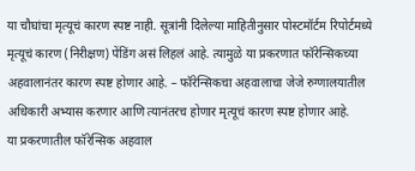या चौघांचा मृत्यूचं कारण स्पष्ट नाही. सूत्रांनी दिलेल्या माहितीनुसार पोस्टमॉर्टम रिपोर्टमध्ये मृत्यूचं कारण (निरीक्षण) पेंडिंग असं लिहलं आहे. त्यामुळे या प्रकरणात फॉरेन्सिकच्या अहवालानंतर कारण स्पष्ट होणार आहे. – फॉरेन्सिकचा अहवालाचा जेजे रुग्णालयातील अधिकारी अभ्यास करणार आणि त्यानंतरच होणार मृत्यूचं कारण स्पष्ट होणार आहे.
या प्रकरणातील फॉरेन्सिक अहवाल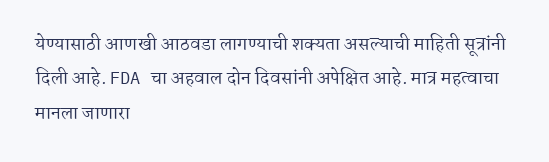येण्यासाठी आणखी आठवडा लागण्याची शक्यता असल्याची माहिती सूत्रांनी दिली आहे. FDA चा अहवाल दोन दिवसांनी अपेक्षित आहे. मात्र महत्वाचा मानला जाणारा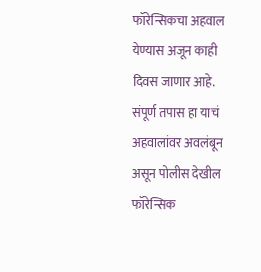फॉरेन्सिकचा अहवाल येण्यास अजून काही दिवस जाणार आहे. संपूर्ण तपास हा याचं अहवालांवर अवलंबून असून पोलीस देखील फॉरेन्सिक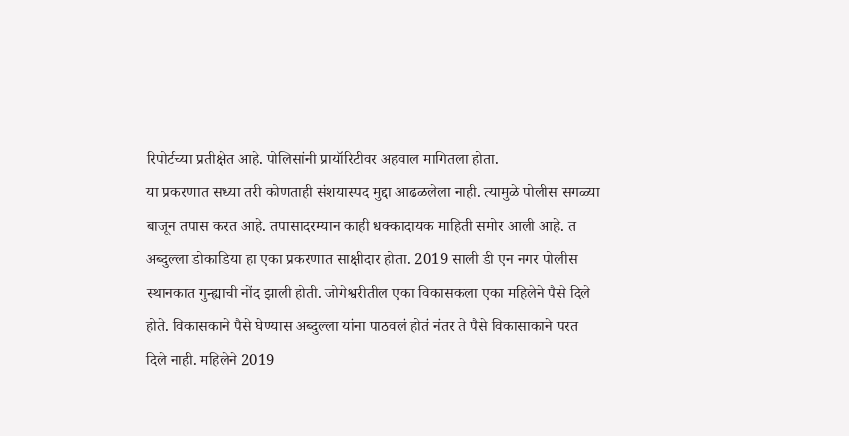रिपोर्टच्या प्रतीक्षेत आहे. पोलिसांनी प्रायॉरिटीवर अहवाल मागितला होता.
या प्रकरणात सध्या तरी कोणताही संशयास्पद मुद्दा आढळलेला नाही. त्यामुळे पोलीस सगळ्या बाजून तपास करत आहे. तपासादरम्यान काही धक्कादायक माहिती समोर आली आहे. त अब्दुल्ला डोकाडिया हा एका प्रकरणात साक्षीदार होता. 2019 साली डी एन नगर पोलीस स्थानकात गुन्ह्याची नोंद झाली होती. जोगेश्वरीतील एका विकासकला एका महिलेने पैसे दिले होते. विकासकाने पैसे घेण्यास अब्दुल्ला यांना पाठवलं होतं नंतर ते पैसे विकासाकाने परत दिले नाही. महिलेने 2019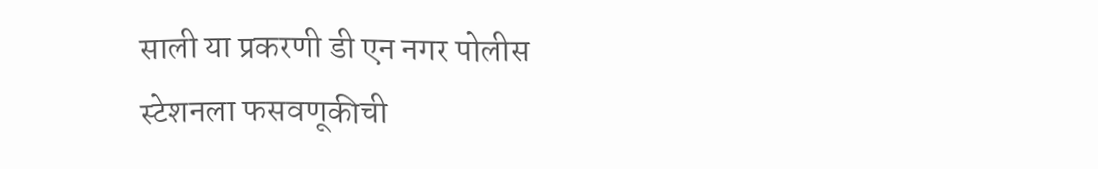साली या प्रकरणी डी एन नगर पोलीस स्टेशनला फसवणूकीची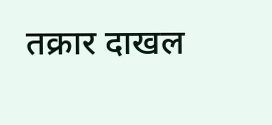तक्रार दाखल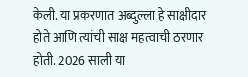केली. या प्रकरणात अब्दुल्ला हे साक्षीदार होते आणि त्यांची साक्ष महत्वाची ठरणार होती. 2026 साली या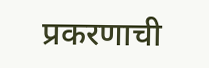प्रकरणाची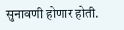सुनावणी होणार होती.